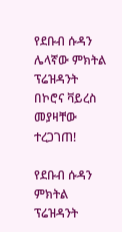የደቡብ ሱዳን ሌላኛው ምክትል ፕሬዝዳንት በኮሮና ቫይረስ መያዛቸው ተረጋገጠ!

የደቡብ ሱዳን ምክትል ፕሬዝዳንት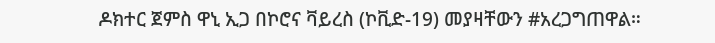ዶክተር ጀምስ ዋኒ ኢጋ በኮሮና ቫይረስ (ኮቪድ-19) መያዛቸውን #አረጋግጠዋል።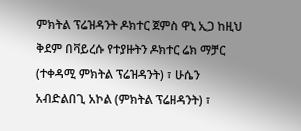ምክትል ፕሬዝዳንት ዶክተር ጀምስ ዋኒ ኢጋ ከዚህ ቅደም በቫይረሱ የተያዙትን ዶክተር ሬክ ማቻር (ተቀዳሚ ምክትል ፕሬዝዳንት) ፣ ሁሴን አብድልበጊ አኮል (ምክትል ፕሬዘዳንት) ፣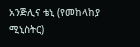አንጅሊና ቴኒ (የመከላከያ ሚኒስትር)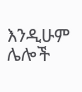እንዲሁም ሌሎች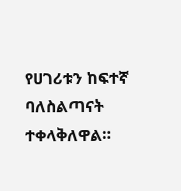የሀገሪቱን ከፍተኛ ባለስልጣናት ተቀላቅለዋል።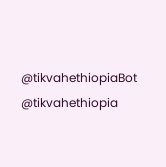@tikvahethiopiaBot @tikvahethiopia